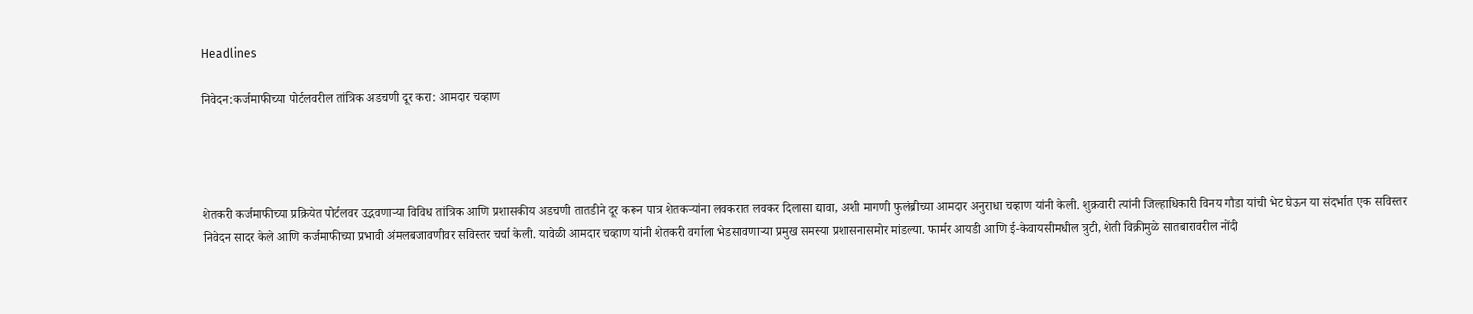Headlines

निवेदन:कर्जमाफीच्या पोर्टलवरील तांत्रिक अडचणी दूर करा: आमदार चव्हाण




शेतकरी कर्जमाफीच्या प्रक्रियेत पोर्टलवर उद्भवणाऱ्या विविध तांत्रिक आणि प्रशासकीय अडचणी तातडीने दूर करून पात्र शेतकऱ्यांना लवकरात लवकर दिलासा द्यावा, अशी मागणी फुलंब्रीच्या आमदार अनुराधा चव्हाण यांनी केली. शुक्रवारी त्यांनी जिल्हाधिकारी विनय गौडा यांची भेट घेऊन या संदर्भात एक सविस्तर निवेदन सादर केले आणि कर्जमाफीच्या प्रभावी अंमलबजावणीवर सविस्तर चर्चा केली. यावेळी आमदार चव्हाण यांनी शेतकरी वर्गाला भेडसावणाऱ्या प्रमुख समस्या प्रशासनासमोर मांडल्या. फार्मर आयडी आणि ई-केवायसीमधील त्रुटी, शेती विक्रीमुळे सातबारावरील नोंदी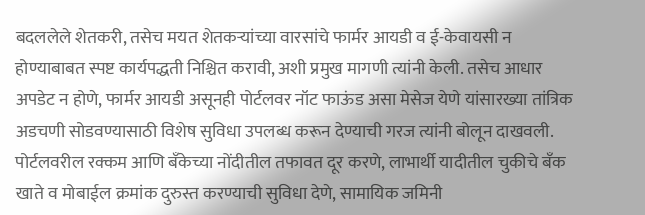बदललेले शेतकरी, तसेच मयत शेतकऱ्यांच्या वारसांचे फार्मर आयडी व ई-केवायसी न होण्याबाबत स्पष्ट कार्यपद्धती निश्चित करावी, अशी प्रमुख मागणी त्यांनी केली. तसेच आधार अपडेट न होणे, फार्मर आयडी असूनही पोर्टलवर नॉट फाऊंड असा मेसेज येणे यांसारख्या तांत्रिक अडचणी सोडवण्यासाठी विशेष सुविधा उपलब्ध करून देण्याची गरज त्यांनी बोलून दाखवली. पोर्टलवरील रक्कम आणि बँकेच्या नोंदीतील तफावत दूर करणे, लाभार्थी यादीतील चुकीचे बँक खाते व मोबाईल क्रमांक दुरुस्त करण्याची सुविधा देणे, सामायिक जमिनी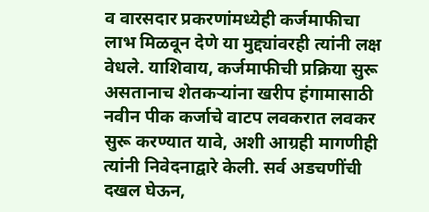व वारसदार प्रकरणांमध्येही कर्जमाफीचा लाभ मिळवून देणे या मुद्द्यांवरही त्यांनी लक्ष वेधले. याशिवाय, कर्जमाफीची प्रक्रिया सुरू असतानाच शेतकऱ्यांना खरीप हंगामासाठी नवीन पीक कर्जाचे वाटप लवकरात लवकर सुरू करण्यात यावे, अशी आग्रही मागणीही त्यांनी निवेदनाद्वारे केली. सर्व अडचणींची दखल घेऊन,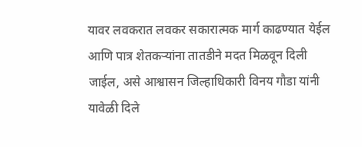यावर लवकरात लवकर सकारात्मक मार्ग काढण्यात येईल आणि पात्र शेतकऱ्यांना तातडीने मदत मिळवून दिली जाईल, असे आश्वासन जिल्हाधिकारी विनय गौडा यांनी यावेळी दिले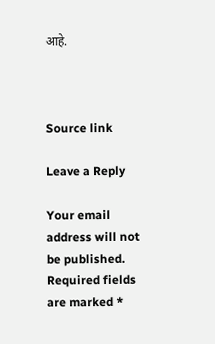आहे.



Source link

Leave a Reply

Your email address will not be published. Required fields are marked *